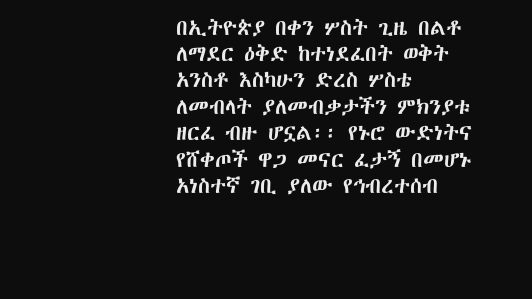በኢትዮጵያ በቀን ሦስት ጊዜ በልቶ ለማደር ዕቅድ ከተነደፈበት ወቅት አንስቶ እስካሁን ድረስ ሦስቴ ለመብላት ያለመብቃታችን ምክንያቱ ዘርፈ ብዙ ሆኗል፡፡ የኑሮ ውድነትና የሸቀጦች ዋጋ መናር ፈታኝ በመሆኑ አነስተኛ ገቢ ያለው የኅብረተሰብ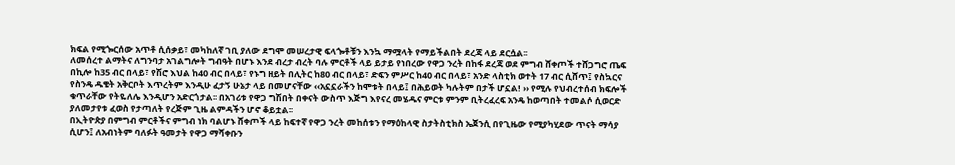ክፍል የሚጐርሰው አጥቶ ሲሰቃይ፣ መካከለኛ ገቢ ያለው ደግሞ መሠረታዊ ፍላጐቶቹን እንኳ ማሟላት የማይችልበት ደረጃ ላይ ደርሷል፡፡
ለመሰረተ ልማትና ለግንባታ አገልግሎት ግብዓት በሆኑ እንደ ብረታ ብረት ባሉ ምርቶች ላይ ይታይ የነበረው የዋጋ ንረት በከፋ ደረጃ ወደ ምግብ ሸቀጦች ተሸጋግሮ ጤፍ በኪሎ ከ35 ብር በላይ፣ የሽሮ እህል ከ40 ብር በላይ፣ የኑግ ዘይት በሊትር ከ80 ብር በላይ፣ ድፍን ምሥር ከ40 ብር በላይ፣ አንድ ላስቲክ ወተት 17 ብር ሲሸጥ፤ የስኳርና የስንዴ ዱቄት አቅርቦት እጥረትም እንዲሁ ፈታኝ ሁኔታ ላይ በመሆናቸው ‹‹አኗኗራችን ከሞቱት በላይ፤ በሕይወት ካሉትም በታች ሆኗል! ›› የሚሉ የህብረተሰብ ክፍሎች ቁጥራቸው የትዬለሌ እንዲሆን አድርጎታል፡፡ በአገሪቱ የዋጋ ግሽበት በቀናት ውስጥ እጅግ እየናረ መሄዱና ምርቱ ምንም ቢትረፈረፍ አንዴ ከወጣበት ተመልሶ ሲወርድ ያለመታየቱ ፈወስ የታጣለት የረጅም ጊዜ ልምዳችን ሆኖ ቆይቷል፡፡
በኢትዮጵያ በምግብ ምርቶችና ምግብ ነክ ባልሆኑ ሸቀጦች ላይ ከፍተኛ የዋጋ ንረት መከሰቱን የማዕከላዊ ስታትስቲክስ ኤጀንሲ በየጊዜው የሚያካሂደው ጥናት ማሳያ ሲሆን፤ ለአብነትም ባለፉት ዓመታት የዋጋ ማሻቀቡን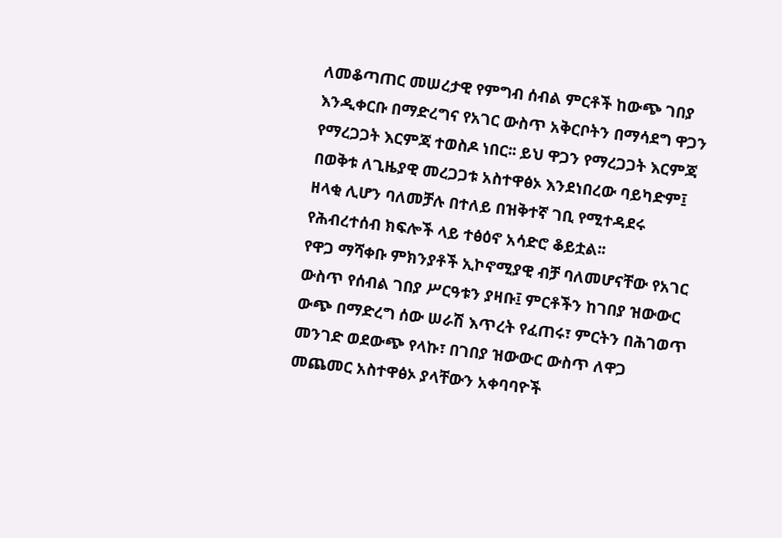ለመቆጣጠር መሠረታዊ የምግብ ሰብል ምርቶች ከውጭ ገበያ እንዲቀርቡ በማድረግና የአገር ውስጥ አቅርቦትን በማሳደግ ዋጋን የማረጋጋት እርምጃ ተወስዶ ነበር፡፡ ይህ ዋጋን የማረጋጋት እርምጃ በወቅቱ ለጊዜያዊ መረጋጋቱ አስተዋፅኦ እንደነበረው ባይካድም፤ ዘላቂ ሊሆን ባለመቻሉ በተለይ በዝቅተኛ ገቢ የሚተዳደሩ የሕብረተሰብ ክፍሎች ላይ ተፅዕኖ አሳድሮ ቆይቷል፡፡
የዋጋ ማሻቀቡ ምክንያቶች ኢኮኖሚያዊ ብቻ ባለመሆናቸው የአገር ውስጥ የሰብል ገበያ ሥርዓቱን ያዛቡ፤ ምርቶችን ከገበያ ዝውውር ውጭ በማድረግ ሰው ሠራሽ እጥረት የፈጠሩ፣ ምርትን በሕገወጥ መንገድ ወደውጭ የላኩ፣ በገበያ ዝውውር ውስጥ ለዋጋ መጨመር አስተዋፅኦ ያላቸውን አቀባባዮች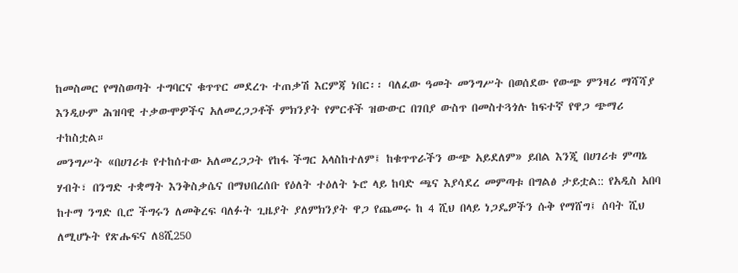ከመስመር የማስወጣት ተግባርና ቁጥጥር መደረጉ ተጠቃሽ እርምጃ ነበር፡፡ ባለፈው ዓመት መንግሥት በወሰደው የውጭ ምንዛሪ ማሻሻያ እንዲሁም ሕዝባዊ ተቃውሞዎችና አለመረጋጋቶች ምክንያት የምርቶች ዝውውር በገበያ ውስጥ በመስተጓጎሉ ከፍተኛ የዋጋ ጭማሪ ተከስቷል።
መንግሥት «በሀገሪቱ የተከሰተው አለመረጋጋት የከፋ ችግር አላስከተለም፤ ከቁጥጥራችን ውጭ አይደለም» ይበል እንጂ በሀገሪቱ ምጣኔ ሃብት፣ በንግድ ተቋማት እንቅስቃሴና በማህበረሰቡ የዕለት ተዕለት ኑሮ ላይ ከባድ ጫና እያሳደረ መምጣቱ በግልፅ ታይቷል:: የአዲስ አበባ ከተማ ንግድ ቢሮ ችግሩን ለመቅረፍ ባለፉት ጊዜያት ያለምክንያት ዋጋ የጨመሩ ከ 4 ሺህ በላይ ነጋዴዎችን ሱቅ የማሸግ፤ ሰባት ሺህ ለሚሆኑት የጽሑፍና ለ8ሺ250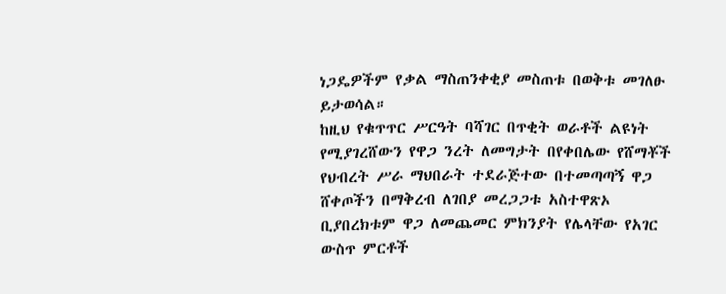ነጋዴዎችም የቃል ማስጠንቀቂያ መስጠቱ በወቅቱ መገለፁ ይታወሳል።
ከዚህ የቁጥጥር ሥርዓት ባሻገር በጥቂት ወራቶች ልዩነት የሚያገረሸውን የዋጋ ንረት ለመግታት በየቀበሌው የሸማቾች የህብረት ሥራ ማህበራት ተደራጅተው በተመጣጣኝ ዋጋ ሸቀጦችን በማቅረብ ለገበያ መረጋጋቱ አስተዋጽኦ ቢያበረክቱም ዋጋ ለመጨመር ምክንያት የሌላቸው የአገር ውስጥ ምርቶች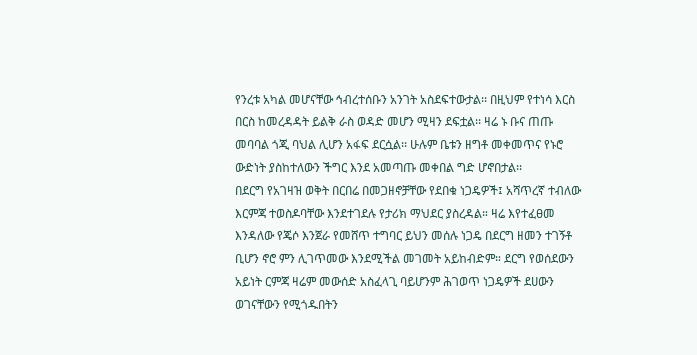የንረቱ አካል መሆናቸው ኅብረተሰቡን አንገት አስደፍተውታል፡፡ በዚህም የተነሳ እርስ በርስ ከመረዳዳት ይልቅ ራስ ወዳድ መሆን ሚዛን ደፍቷል፡፡ ዛሬ ኑ ቡና ጠጡ መባባል ጎጂ ባህል ሊሆን አፋፍ ደርሷል፡፡ ሁሉም ቤቱን ዘግቶ መቀመጥና የኑሮ ውድነት ያስከተለውን ችግር እንደ አመጣጡ መቀበል ግድ ሆኖበታል፡፡
በደርግ የአገዛዝ ወቅት በርበሬ በመጋዘኖቻቸው የደበቁ ነጋዴዎች፤ አሻጥረኛ ተብለው እርምጃ ተወስዶባቸው እንደተገደሉ የታሪክ ማህደር ያስረዳል። ዛሬ እየተፈፀመ እንዳለው የጄሶ እንጀራ የመሸጥ ተግባር ይህን መሰሉ ነጋዴ በደርግ ዘመን ተገኝቶ ቢሆን ኖሮ ምን ሊገጥመው እንደሚችል መገመት አይከብድም። ደርግ የወሰደውን አይነት ርምጃ ዛሬም መውሰድ አስፈላጊ ባይሆንም ሕገወጥ ነጋዴዎች ደሀውን ወገናቸውን የሚጎዱበትን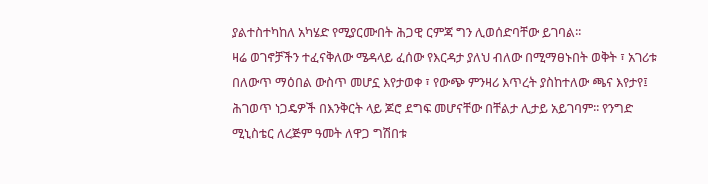ያልተስተካከለ አካሄድ የሚያርሙበት ሕጋዊ ርምጃ ግን ሊወሰድባቸው ይገባል፡፡
ዛሬ ወገኖቻችን ተፈናቅለው ሜዳላይ ፈሰው የእርዳታ ያለህ ብለው በሚማፀኑበት ወቅት ፣ አገሪቱ በለውጥ ማዕበል ውስጥ መሆኗ እየታወቀ ፣ የውጭ ምንዛሪ እጥረት ያስከተለው ጫና እየታየ፤ ሕገወጥ ነጋዴዎች በእንቅርት ላይ ጆሮ ደግፍ መሆናቸው በቸልታ ሊታይ አይገባም፡፡ የንግድ ሚኒስቴር ለረጅም ዓመት ለዋጋ ግሽበቱ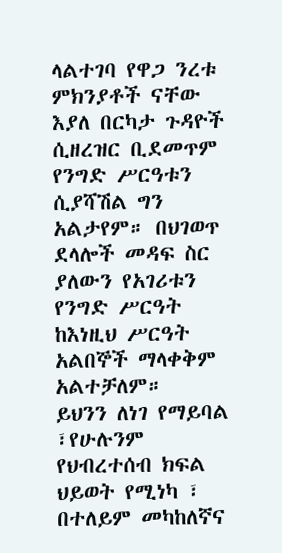ላልተገባ የዋጋ ንረቱ ምክንያቶች ናቸው እያለ በርካታ ጉዳዮች ሲዘረዝር ቢደመጥም የንግድ ሥርዓቱን ሲያሻሽል ግን አልታየም። በህገወጥ ደላሎች መዳፍ ስር ያለውን የአገሪቱን የንግድ ሥርዓት ከእነዚህ ሥርዓት አልበኞች ማላቀቅም አልተቻለም።
ይህንን ለነገ የማይባል ፣የሁሉንም የህብረተሰብ ክፍል ህይወት የሚነካ ፣ በተለይም መካከለኛና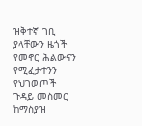ዝቅተኛ ገቢ ያላቸውን ዜጎች የመኖር ሕልውናን የሚፈታተንን የህገወጦች ጉዳይ መስመር ከማስያዝ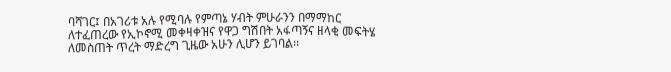ባሻገር፤ በአገሪቱ አሉ የሚባሉ የምጣኔ ሃብት ምሁራንን በማማከር ለተፈጠረው የኢኮኖሚ መቀዛቀዝና የዋጋ ግሽበት አፋጣኝና ዘላቂ መፍትሄ ለመስጠት ጥረት ማድረግ ጊዜው አሁን ሊሆን ይገባል፡፡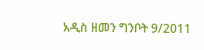አዲስ ዘመን ግንቦት 9/2011